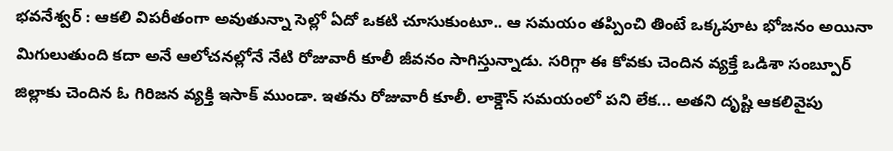భవనేశ్వర్ : ఆకలి విపరీతంగా అవుతున్నా సెల్లో ఏదో ఒకటి చూసుకుంటూ.. ఆ సమయం తప్పించి తింటే ఒక్కపూట భోజనం అయినా మిగులుతుంది కదా అనే ఆలోచనల్లోనే నేటి రోజువారీ కూలీ జీవనం సాగిస్తున్నాడు. సరిగ్గా ఈ కోవకు చెందిన వ్యక్తే ఒడిశా సంబ్పూర్ జిల్లాకు చెందిన ఓ గిరిజన వ్యక్తి ఇసాక్ ముండా. ఇతను రోజువారీ కూలీ. లాక్డౌన్ సమయంలో పని లేక... అతని దృష్టి ఆకలివైపు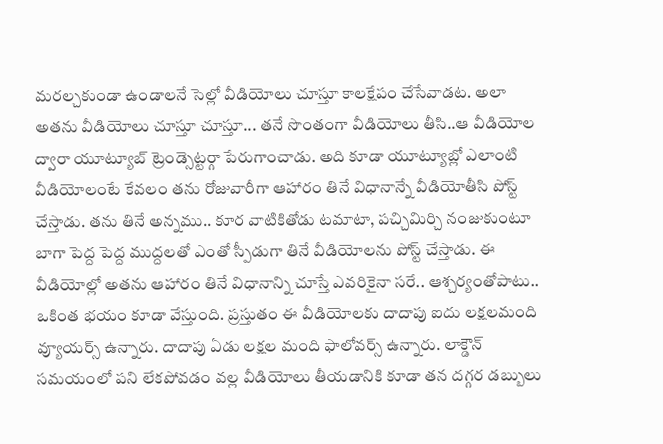మరల్చకుండా ఉండాలనే సెల్లో వీడియోలు చూస్తూ కాలక్షేపం చేసేవాడట. అలా అతను వీడియోలు చూస్తూ చూస్తూ... తనే సొంతంగా వీడియోలు తీసి..ఆ వీడియోల ద్వారా యూట్యూబ్ ట్రెండ్సెట్టర్గా పేరుగాంచాడు. అది కూడా యూట్యూబ్లో ఎలాంటి వీడియోలంటే కేవలం తను రోజువారీగా ఆహారం తినే విధానాన్నే వీడియోతీసి పోస్ట్ చేస్తాడు. తను తినే అన్నము.. కూర వాటికితోడు టమాటా, పచ్చిమిర్చి నంజుకుంటూ బాగా పెద్ద పెద్ద ముద్దలతో ఎంతో స్పీడుగా తినే వీడియోలను పోస్ట్ చేస్తాడు. ఈ వీడియోల్లో అతను ఆహారం తినే విధానాన్ని చూస్తే ఎవరికైనా సరే.. ఆశ్చర్యంతోపాటు.. ఒకింత భయం కూడా వేస్తుంది. ప్రస్తుతం ఈ వీడియోలకు దాదాపు ఐదు లక్షలమంది వ్యూయర్స్ ఉన్నారు. దాదాపు ఏడు లక్షల మంది ఫాలోవర్స్ ఉన్నారు. లాక్డౌన్ సమయంలో పని లేకపోవడం వల్ల వీడియోలు తీయడానికి కూడా తన దగ్గర డబ్బులు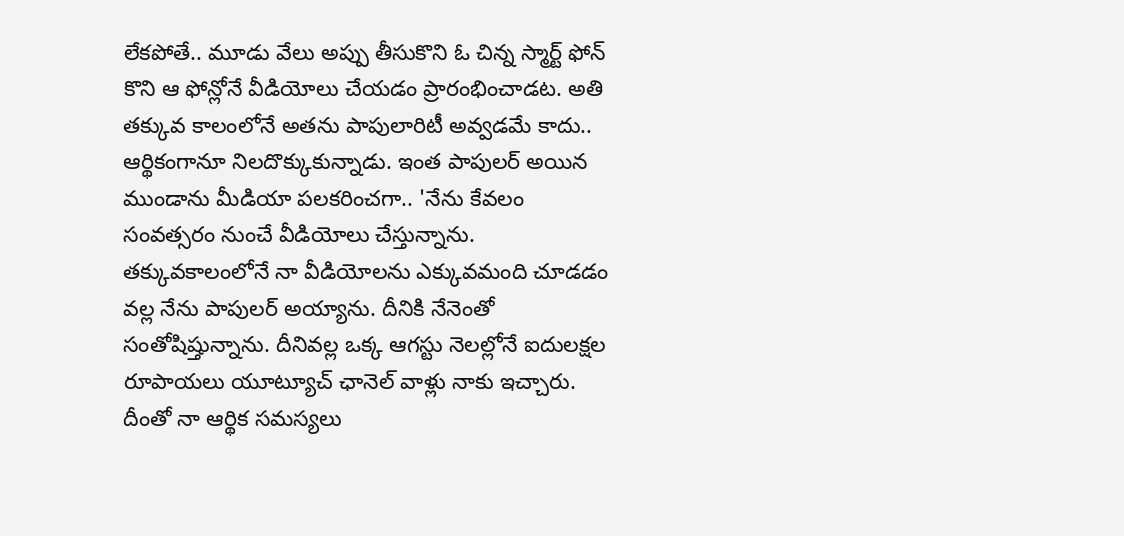లేకపోతే.. మూడు వేలు అప్పు తీసుకొని ఓ చిన్న స్మార్ట్ ఫోన్ కొని ఆ ఫోన్లోనే వీడియోలు చేయడం ప్రారంభించాడట. అతి తక్కువ కాలంలోనే అతను పాపులారిటీ అవ్వడమే కాదు.. ఆర్థికంగానూ నిలదొక్కుకున్నాడు. ఇంత పాపులర్ అయిన ముండాను మీడియా పలకరించగా.. 'నేను కేవలం సంవత్సరం నుంచే వీడియోలు చేస్తున్నాను. తక్కువకాలంలోనే నా వీడియోలను ఎక్కువమంది చూడడం వల్ల నేను పాపులర్ అయ్యాను. దీనికి నేనెంతో సంతోషిష్తున్నాను. దీనివల్ల ఒక్క ఆగస్టు నెలల్లోనే ఐదులక్షల రూపాయలు యూట్యూచ్ ఛానెల్ వాళ్లు నాకు ఇచ్చారు. దీంతో నా ఆర్థిక సమస్యలు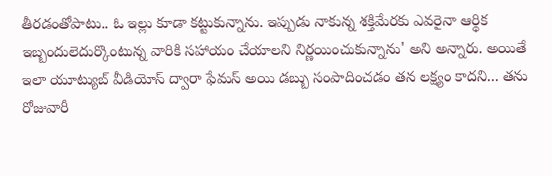తీరడంతోపాటు.. ఓ ఇల్లు కూడా కట్టుకున్నాను. ఇప్పుడు నాకున్న శక్తిమేరకు ఎవరైనా ఆర్థిక ఇబ్బందులెదుర్కొంటున్న వారికి సహాయం చేయాలని నిర్ణయించుకున్నాను' అని అన్నారు. అయితే ఇలా యూట్యుబ్ వీడియోస్ ద్వారా ఫేమస్ అయి డబ్బు సంపాదించడం తన లక్ష్యం కాదని... తను రోజువారీ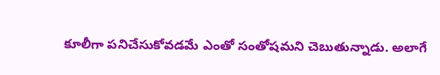కూలీగా పనిచేసుకోవడమే ఎంతో సంతోషమని చెబుతున్నాడు. అలాగే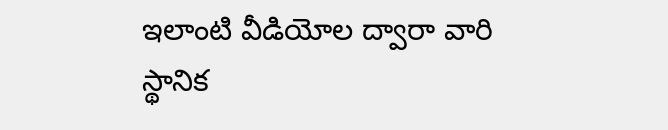ఇలాంటి వీడియోల ద్వారా వారి స్థానిక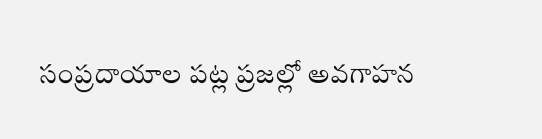సంప్రదాయాల పట్ల ప్రజల్లో అవగాహన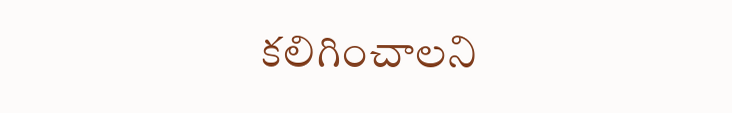కలిగించాలని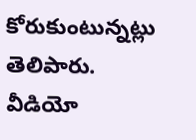కోరుకుంటున్నట్లు తెలిపారు.
వీడియో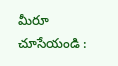మీరూ చూసేయండి :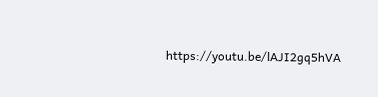https://youtu.be/lAJI2gq5hVA